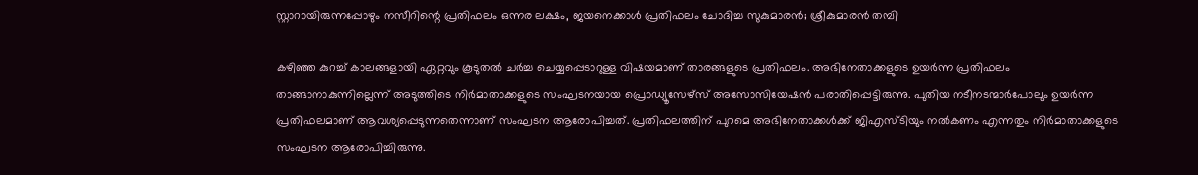സ്റ്റാറായിരുന്നപ്പോഴും നസീറിന്റെ പ്രതിഫലം ഒന്നര ലക്ഷം, ജയനെക്കാൾ പ്രതിഫലം ചോദിച്ച സുകുമാരൻ; ശ്രീകുമാരൻ തമ്പി

കഴിഞ്ഞ കുറച്ച് കാലങ്ങളായി ഏറ്റവും കൂടുതൽ ചർച്ച ചെയ്യപ്പെടാറുള്ള വിഷയമാണ് താരങ്ങളുടെ പ്രതിഫലം. അഭിനേതാക്കളുടെ ഉയർന്ന പ്രതിഫലം താങ്ങാനാകുന്നില്ലെന്ന് അടുത്തിടെ നിര്‍മാതാക്കളുടെ സംഘടനയായ പ്രൊഡ്യൂസേഴ്സ് അസോസിയേഷന്‍ പരാതിപ്പെട്ടിരുന്നു. പുതിയ നടീനടന്മാര്‍പോലും ഉയര്‍ന്ന പ്രതിഫലമാണ് ആവശ്യപ്പെടുന്നതെന്നാണ് സംഘടന ആരോപിച്ചത്. പ്രതിഫലത്തിന് പുറമെ അഭിനേതാക്കള്‍ക്ക് ജിഎസ്ടിയും നല്‍കണം എന്നതും നിർമാതാക്കളുടെ സംഘടന ആരോപിച്ചിരുന്നു.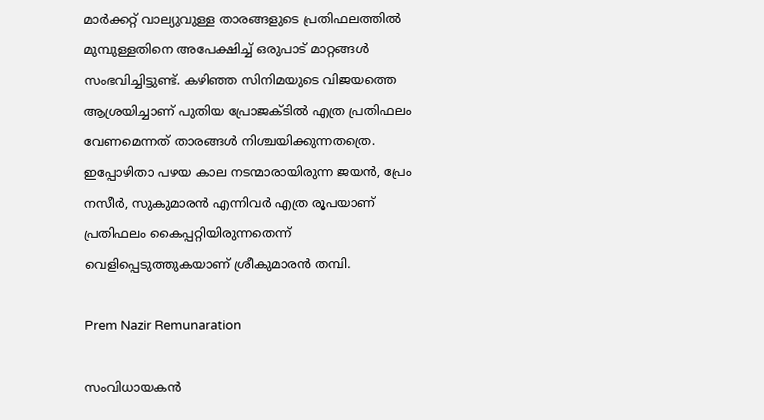മാർക്കറ്റ് വാല്യുവുള്ള താരങ്ങളുടെ പ്രതിഫലത്തിൽ മുമ്പുള്ളതിനെ അപേക്ഷിച്ച് ഒരുപാട് മാറ്റങ്ങൾ സംഭവിച്ചിട്ടുണ്ട്. കഴിഞ്ഞ സിനിമയുടെ വിജയത്തെ ആശ്രയിച്ചാണ് പുതിയ പ്രോജക്ടിൽ എത്ര പ്രതിഫലം വേണമെന്നത് താരങ്ങൾ നിശ്ചയിക്കുന്നതത്രെ. ഇപ്പോഴിതാ പഴയ കാല നടന്മാരായിരുന്ന ജയൻ, പ്രേം നസീർ, സുകുമാരൻ എന്നിവർ എത്ര രൂപയാണ് പ്രതിഫലം കൈപ്പറ്റിയിരുന്നതെന്ന് വെളിപ്പെടുത്തുകയാണ് ശ്രീകുമാരൻ തമ്പി.

Prem Nazir Remunaration

സംവിധായകൻ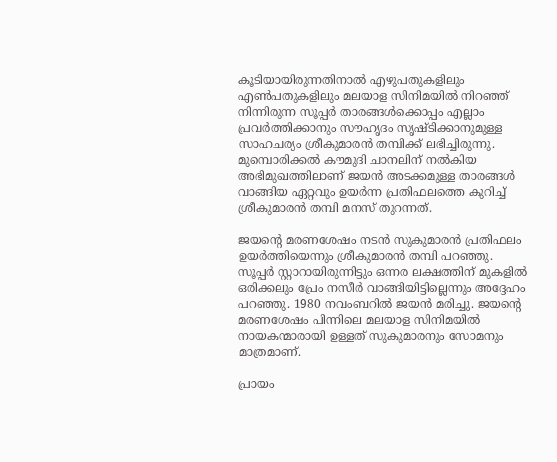കൂടിയായിരുന്നതിനാൽ എഴുപതുകളിലും എൺപതുകളിലും മലയാള സിനിമയിൽ നിറഞ്ഞ് നിന്നിരുന്ന സൂപ്പർ താരങ്ങൾക്കൊപ്പം എല്ലാം പ്രവർത്തിക്കാനും സൗഹൃദം സൃഷ്ടിക്കാനുമുള്ള സാഹചര്യം ശ്രീകുമാരൻ തമ്പിക്ക് ലഭിച്ചിരുന്നു. മുമ്പൊരിക്കൽ കൗമുദി ചാനലിന് നൽകിയ അഭിമുഖത്തിലാണ് ജയൻ അടക്കമുള്ള താരങ്ങൾ വാങ്ങിയ ഏറ്റവും ഉയർന്ന പ്രതിഫലത്തെ കുറിച്ച് ശ്രീകുമാരൻ തമ്പി മനസ് തുറന്നത്.

ജയന്റെ മരണശേഷം നടൻ സുകുമാരൻ പ്രതിഫലം ഉയർത്തിയെന്നും ശ്രീകുമാരൻ തമ്പി പറഞ്ഞു. സൂപ്പർ സ്റ്റാറായിരുന്നിട്ടും ഒന്നര ലക്ഷത്തിന് മുകളിൽ ഒരിക്കലും പ്രേം നസീർ വാങ്ങിയിട്ടില്ലെന്നും അദ്ദേഹം പറഞ്ഞു. 1980 നവംബറിൽ ജയൻ മരിച്ചു. ജയന്റെ മരണശേഷം പിന്നിലെ മലയാള സിനിമയിൽ നായകന്മാരായി ഉള്ളത് സുകുമാരനും സോമനും മാത്രമാണ്.

പ്രായം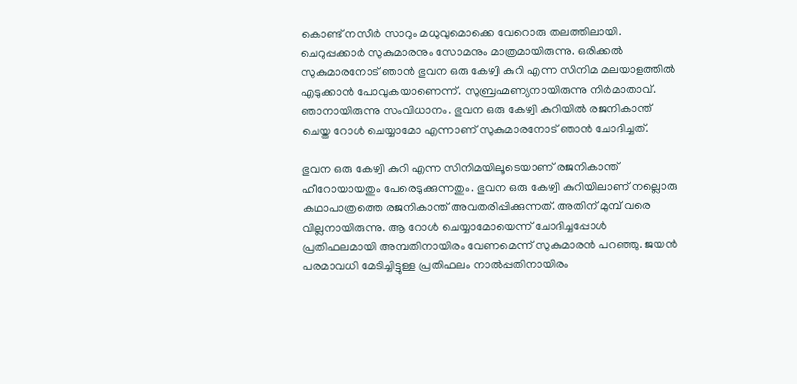കൊണ്ട് നസീർ സാറും മധുവുമൊക്കെ വേറൊരു തലത്തിലായി. ചെറുപ്പക്കാർ സുകുമാരനും സോമനും മാത്രമായിരുന്നു. ഒരിക്കൽ സുകുമാരനോട് ഞാൻ ഭുവന ഒരു കേഴ്വി കുറി എന്ന സിനിമ മലയാളത്തിൽ എടുക്കാൻ പോവുകയാണെന്ന്. സുബ്രഹ്മണ്യനായിരുന്നു നിർമാതാവ്. ഞാനായിരുന്നു സംവിധാനം. ഭുവന ഒരു കേഴ്വി കുറിയിൽ രജനികാന്ത് ചെയ്ത റോൾ ചെയ്യാമോ എന്നാണ് സുകുമാരനോട് ഞാൻ ചോദിച്ചത്.

ഭുവന ഒരു കേഴ്വി കുറി എന്ന സിനിമയിലൂടെയാണ് രജനികാന്ത് ഹീറോയായതും പേരെടുക്കുന്നതും. ഭുവന ഒരു കേഴ്വി കുറിയിലാണ് നല്ലൊരു കഥാപാത്രത്തെ രജനികാന്ത് അവതരിപ്പിക്കുന്നത്. അതിന് മുമ്പ് വരെ വില്ലനായിരുന്നു. ആ റോൾ ചെയ്യാമോയെന്ന് ചോദിച്ചപ്പോൾ പ്രതിഫലമായി അമ്പതിനായിരം വേണമെന്ന് സുകുമാരൻ പറഞ്ഞു. ജയൻ പരമാവധി മേടിച്ചിട്ടുള്ള പ്രതിഫലം നാൽപ്പതിനായിരം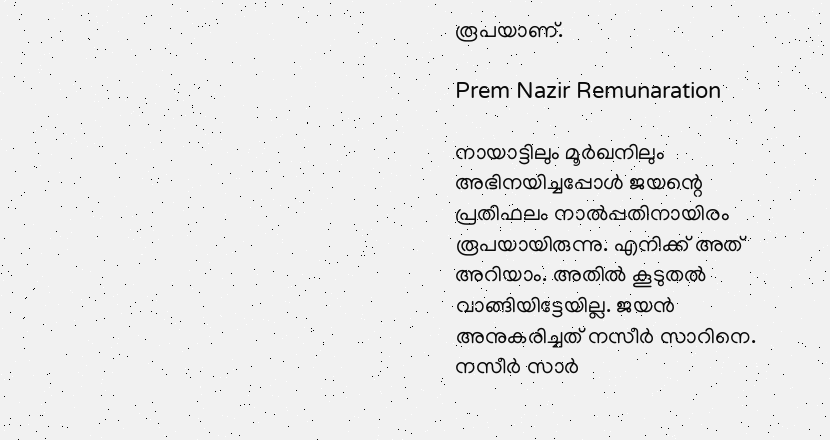രൂപയാണ്.

Prem Nazir Remunaration

നായാട്ടിലും മൂർഖനിലും അഭിനയി‌ച്ചപ്പോൾ ജയന്റെ പ്രതിഫലം നാൽപ്പതിനായിരം രൂപയായിരുന്നു. എനിക്ക് അത് അറിയാം. അതിൽ കൂടുതൽ വാങ്ങിയിട്ടേയില്ല. ജയൻ അനുകരിച്ചത് നസീർ സാറിനെ. നസീർ സാർ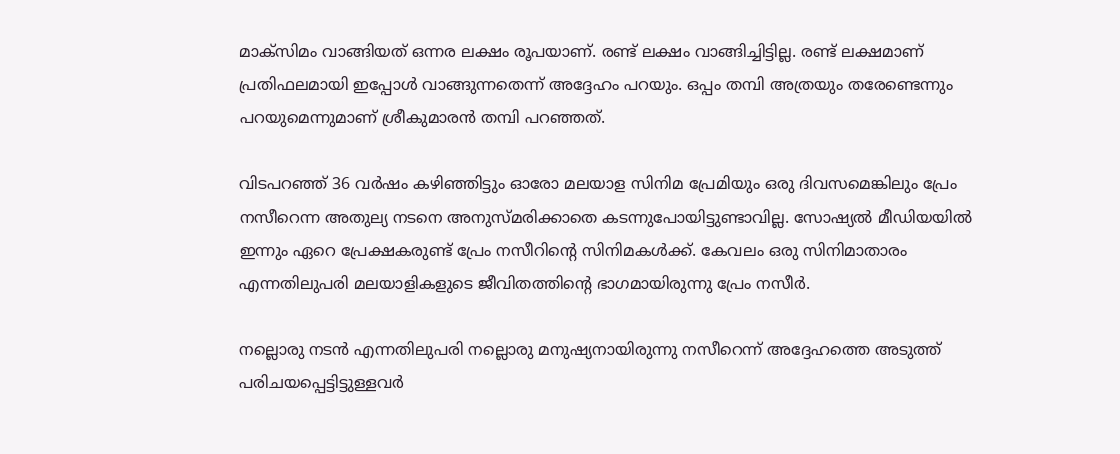മാക്സിമം വാങ്ങിയത് ഒന്നര ലക്ഷം രൂപയാണ്. രണ്ട് ലക്ഷം വാങ്ങിച്ചിട്ടില്ല. രണ്ട് ലക്ഷമാണ് പ്രതിഫലമായി ഇപ്പോൾ വാങ്ങുന്നതെന്ന് അദ്ദേഹം പറയും. ഒപ്പം തമ്പി അത്രയും തരേണ്ടെന്നും പറയുമെന്നുമാണ് ശ്രീകുമാരൻ തമ്പി പറഞ്ഞത്.

വിടപറഞ്ഞ് 36 വർഷം കഴിഞ്ഞിട്ടും ഓരോ മലയാള സിനിമ പ്രേമിയും ഒരു ദിവസമെങ്കിലും പ്രേം നസീറെന്ന അതുല്യ നടനെ അനുസ്മരിക്കാതെ കടന്നുപോയിട്ടുണ്ടാവില്ല. സോഷ്യൽ മീഡിയയിൽ ഇന്നും ഏറെ പ്രേക്ഷകരുണ്ട് പ്രേം നസീറിൻ്റെ സിനിമകൾക്ക്. കേവലം ഒരു സിനിമാതാരം എന്നതിലുപരി മലയാളികളുടെ ജീവിതത്തിന്റെ ഭാഗമായിരുന്നു പ്രേം നസീർ.

നല്ലൊരു നടൻ എന്നതിലുപരി നല്ലൊരു മനുഷ്യനായിരുന്നു നസീറെന്ന് അദ്ദേഹത്തെ അടുത്ത് പരിചയപ്പെട്ടിട്ടുള്ളവർ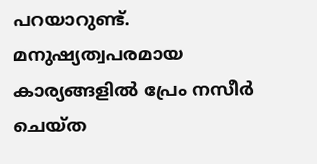പറയാറുണ്ട്. മനുഷ്യത്വപരമായ കാര്യങ്ങളിൽ പ്രേം നസീർ ചെയ്ത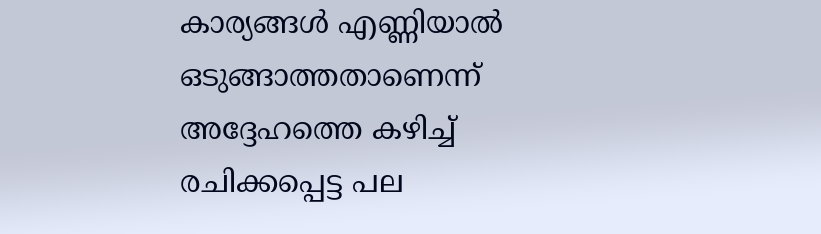കാര്യങ്ങൾ എണ്ണിയാൽ ഒടുങ്ങാത്തതാണെന്ന് അദ്ദേഹത്തെ കഴിച്ച് രചിക്കപ്പെട്ട പല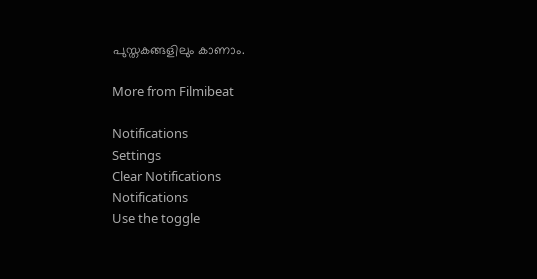പുസ്തകങ്ങളിലും കാണാം.

More from Filmibeat

Notifications
Settings
Clear Notifications
Notifications
Use the toggle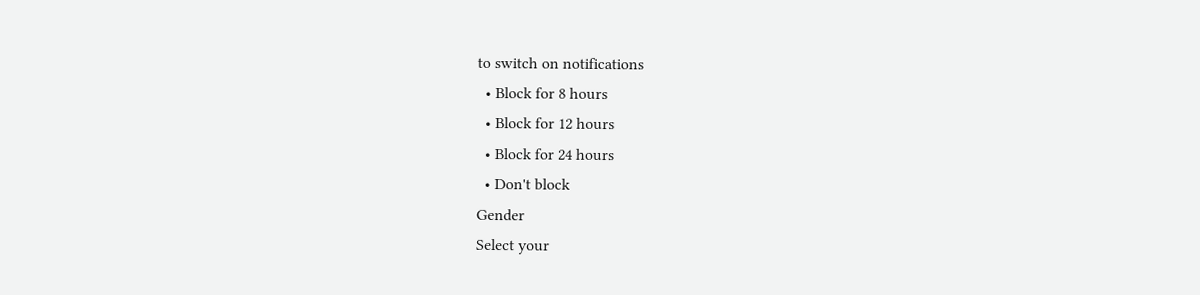to switch on notifications
  • Block for 8 hours
  • Block for 12 hours
  • Block for 24 hours
  • Don't block
Gender
Select your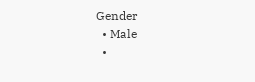Gender
  • Male
  •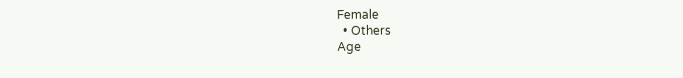Female
  • Others
Age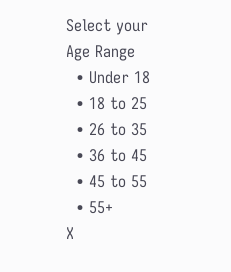Select your Age Range
  • Under 18
  • 18 to 25
  • 26 to 35
  • 36 to 45
  • 45 to 55
  • 55+
X